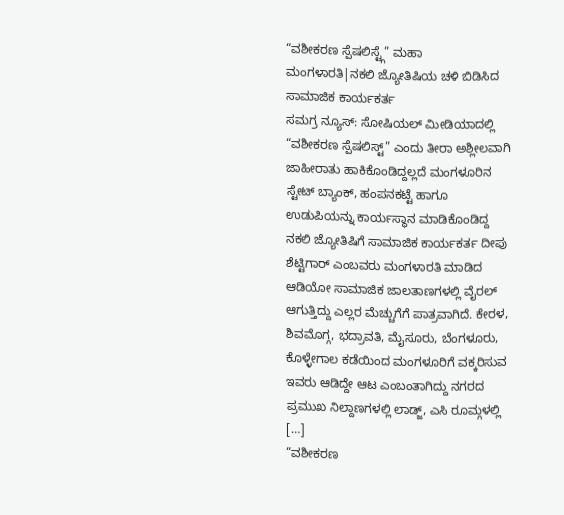“ವಶೀಕರಣ ಸ್ಪೆಷಲಿಸ್ಟ್ಗೆ” ಮಹಾ ಮಂಗಳಾರತಿ|ನಕಲಿ ಜ್ಯೋತಿಷಿಯ ಚಳಿ ಬಿಡಿಸಿದ ಸಾಮಾಜಿಕ ಕಾರ್ಯಕರ್ತ
ಸಮಗ್ರ ನ್ಯೂಸ್: ಸೋಷಿಯಲ್ ಮೀಡಿಯಾದಲ್ಲಿ “ವಶೀಕರಣ ಸ್ಪೆಷಲಿಸ್ಟ್” ಎಂದು ತೀರಾ ಅಶ್ಲೀಲವಾಗಿ ಜಾಹೀರಾತು ಹಾಕಿಕೊಂಡಿದ್ದಲ್ಲದೆ ಮಂಗಳೂರಿನ ಸ್ಟೇಟ್ ಬ್ಯಾಂಕ್, ಹಂಪನಕಟ್ಟೆ ಹಾಗೂ ಉಡುಪಿಯನ್ನು ಕಾರ್ಯಸ್ಥಾನ ಮಾಡಿಕೊಂಡಿದ್ದ ನಕಲಿ ಜ್ಯೋತಿಷಿಗೆ ಸಾಮಾಜಿಕ ಕಾರ್ಯಕರ್ತ ದೀಪು ಶೆಟ್ಟಿಗಾರ್ ಎಂಬವರು ಮಂಗಳಾರತಿ ಮಾಡಿದ ಆಡಿಯೋ ಸಾಮಾಜಿಕ ಜಾಲತಾಣಗಳಲ್ಲಿ ವೈರಲ್ ಆಗುತ್ತಿದ್ದು ಎಲ್ಲರ ಮೆಚ್ಚುಗೆಗೆ ಪಾತ್ರವಾಗಿದೆ. ಕೇರಳ, ಶಿವಮೊಗ್ಗ, ಭದ್ರಾವತಿ, ಮೈಸೂರು, ಬೆಂಗಳೂರು, ಕೊಳ್ಳೇಗಾಲ ಕಡೆಯಿಂದ ಮಂಗಳೂರಿಗೆ ವಕ್ಕರಿಸುವ ಇವರು ಆಡಿದ್ದೇ ಆಟ ಎಂಬಂತಾಗಿದ್ದು ನಗರದ ಪ್ರಮುಖ ನಿಲ್ದಾಣಗಳಲ್ಲಿ ಲಾಡ್ಜ್, ಎಸಿ ರೂಮ್ಗಳಲ್ಲಿ […]
“ವಶೀಕರಣ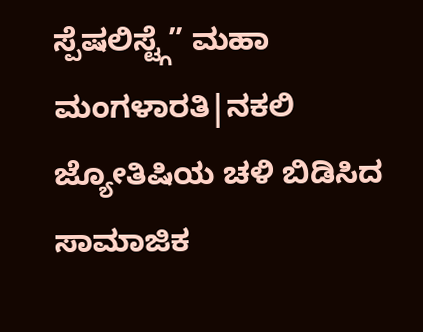ಸ್ಪೆಷಲಿಸ್ಟ್ಗೆ” ಮಹಾ ಮಂಗಳಾರತಿ|ನಕಲಿ ಜ್ಯೋತಿಷಿಯ ಚಳಿ ಬಿಡಿಸಿದ ಸಾಮಾಜಿಕ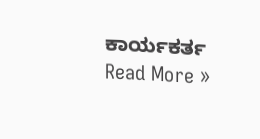ಕಾರ್ಯಕರ್ತ Read More »